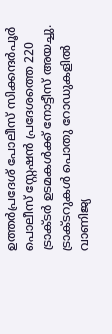ഉത്തർപ്രദേശ് പോലീസ് സിക്കന്ദർപൂർ പൊലീസ് സ്റ്റേഷൻ പ്രദേശത്തെ 220 ട്രാക്ടർ ഉടമകൾക്ക് നോട്ടീസ് അയച്ചു. ട്രാക്ടറുകൾ പൊതു റോഡുകളിൽ വാണിജ്യ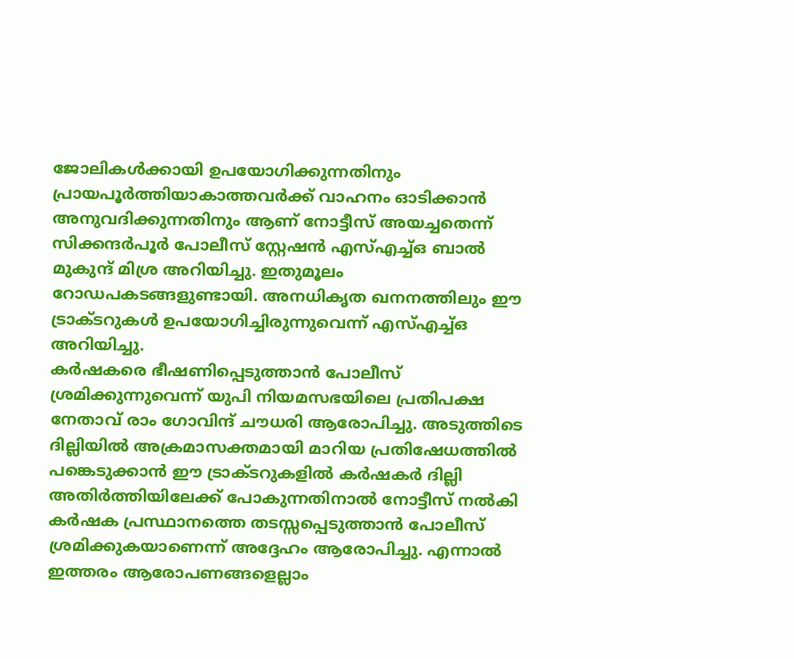ജോലികൾക്കായി ഉപയോഗിക്കുന്നതിനും പ്രായപൂർത്തിയാകാത്തവർക്ക് വാഹനം ഓടിക്കാൻ അനുവദിക്കുന്നതിനും ആണ് നോട്ടീസ് അയച്ചതെന്ന് സിക്കന്ദർപൂർ പോലീസ് സ്റ്റേഷൻ എസ്എച്ച്ഒ ബാൽ മുകുന്ദ് മിശ്ര അറിയിച്ചു. ഇതുമൂലം റോഡപകടങ്ങളുണ്ടായി. അനധികൃത ഖനനത്തിലും ഈ ട്രാക്ടറുകൾ ഉപയോഗിച്ചിരുന്നുവെന്ന് എസ്എച്ച്ഒ അറിയിച്ചു.
കർഷകരെ ഭീഷണിപ്പെടുത്താൻ പോലീസ് ശ്രമിക്കുന്നുവെന്ന് യുപി നിയമസഭയിലെ പ്രതിപക്ഷ നേതാവ് രാം ഗോവിന്ദ് ചൗധരി ആരോപിച്ചു. അടുത്തിടെ ദില്ലിയിൽ അക്രമാസക്തമായി മാറിയ പ്രതിഷേധത്തിൽ പങ്കെടുക്കാൻ ഈ ട്രാക്ടറുകളിൽ കർഷകർ ദില്ലി അതിർത്തിയിലേക്ക് പോകുന്നതിനാൽ നോട്ടീസ് നൽകി കർഷക പ്രസ്ഥാനത്തെ തടസ്സപ്പെടുത്താൻ പോലീസ് ശ്രമിക്കുകയാണെന്ന് അദ്ദേഹം ആരോപിച്ചു. എന്നാൽ ഇത്തരം ആരോപണങ്ങളെല്ലാം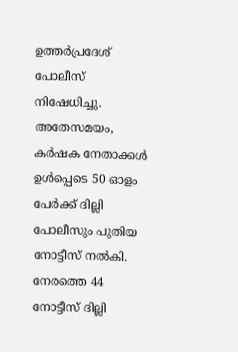ഉത്തർപ്രദേശ് പോലീസ് നിഷേധിച്ചു.
അതേസമയം, കർഷക നേതാക്കൾ ഉൾപ്പെടെ 50 ഓളം പേർക്ക് ദില്ലി പോലീസും പുതിയ നോട്ടീസ് നൽകി. നേരത്തെ 44 നോട്ടീസ് ദില്ലി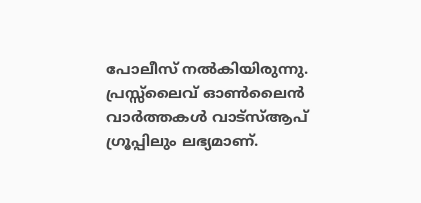പോലീസ് നൽകിയിരുന്നു.
പ്രസ്സ്ലൈവ് ഓൺലൈൻ വാർത്തകൾ വാട്സ്ആപ് ഗ്രൂപ്പിലും ലഭ്യമാണ്.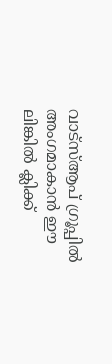വാട്സ്ആപ് ഗ്രൂപ്പിൽ അംഗമാകാൻ ഈ ലിങ്കിൽ ക്ലിക്ക്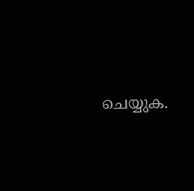ചെയ്യുക.